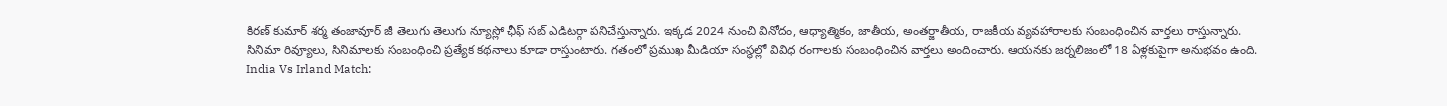కిరణ్ కుమార్ శర్మ తంజావూర్ జీ తెలుగు తెలుగు న్యూస్లో ఛీఫ్ సబ్ ఎడిటర్గా పనిచేస్తున్నారు. ఇక్కడ 2024 నుంచి వినోదం, ఆధ్యాత్మికం, జాతీయ, అంతర్జాతీయ, రాజకీయ వ్యవహారాలకు సంబంధించిన వార్తలు రాస్తున్నారు.
సినిమా రివ్యూలు, సినిమాలకు సంబంధించి ప్రత్యేక కథనాలు కూడా రాస్తుంటారు. గతంలో ప్రముఖ మీడియా సంస్థల్లో వివిధ రంగాలకు సంబంధించిన వార్తలు అందించారు. ఆయనకు జర్నలిజంలో 18 ఏళ్లకుపైగా అనుభవం ఉంది.
India Vs Irland Match: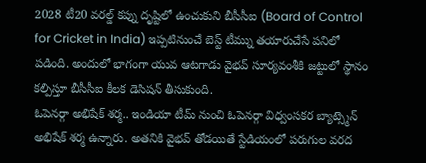2028 టీ20 వరల్డ్ కప్ను దృష్టిలో ఉంచుకుని బీసీసీఐ (Board of Control for Cricket in India) ఇప్పటినుంచే బెస్ట్ టీమ్ను తయారుచేసే పనిలో పడింది. అందులో భాగంగా యువ ఆటగాడు వైభవ్ సూర్యవంశీకి జట్టులో స్థానం కల్పిస్తూ బీసీసీఐ కీలక డెసిషన్ తీసుకుంది.
ఓపెనర్గా అభిషేక్ శర్మ.. ఇండియా టీమ్ నుంచి ఓపెనర్గా విధ్వంసకర బ్యాట్స్మెన్ అభిషేక్ శర్మ ఉన్నారు. అతనికి వైభవ్ తోడయితే స్టేడియంలో పరుగుల వరద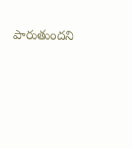పారుతుందని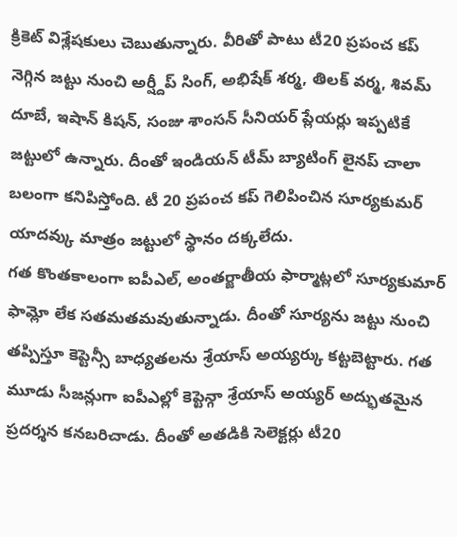క్రికెట్ విశ్లేషకులు చెబుతున్నారు. వీరితో పాటు టీ20 ప్రపంచ కప్ నెగ్గిన జట్టు నుంచి అర్ష్దీప్ సింగ్, అభిషేక్ శర్మ, తిలక్ వర్మ, శివమ్ దూబే, ఇషాన్ కిషన్, సంజు శాంసన్ సీనియర్ ప్లేయర్లు ఇప్పటికే జట్టులో ఉన్నారు. దీంతో ఇండియన్ టీమ్ బ్యాటింగ్ లైనప్ చాలా బలంగా కనిపిస్తోంది. టీ 20 ప్రపంచ కప్ గెలిపించిన సూర్యకుమర్ యాదవ్కు మాత్రం జట్టులో స్థానం దక్కలేదు.
గత కొంతకాలంగా ఐపీఎల్, అంతర్జాతీయ ఫార్మాట్లలో సూర్యకుమార్ ఫామ్లో లేక సతమతమవుతున్నాడు. దీంతో సూర్యను జట్టు నుంచి తప్పిస్తూ కెప్టెన్సీ బాధ్యతలను శ్రేయాస్ అయ్యర్కు కట్టబెట్టారు. గత మూడు సీజన్లుగా ఐపీఎల్లో కెప్టెన్గా శ్రేయాస్ అయ్యర్ అద్భుతమైన ప్రదర్శన కనబరిచాడు. దీంతో అతడికి సెలెక్టర్లు టీ20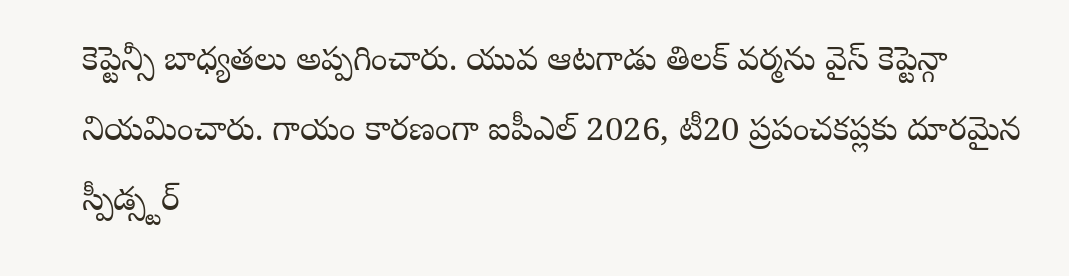కెప్టెన్సీ బాధ్యతలు అప్పగించారు. యువ ఆటగాడు తిలక్ వర్మను వైస్ కెప్టెన్గా నియమించారు. గాయం కారణంగా ఐపీఎల్ 2026, టీ20 ప్రపంచకప్లకు దూరమైన స్పీడ్స్టర్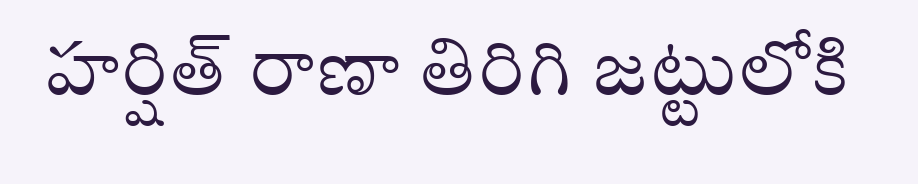హర్షిత్ రాణా తిరిగి జట్టులోకి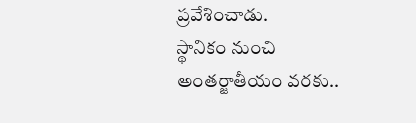ప్రవేశించాడు.
స్థానికం నుంచి అంతర్జాతీయం వరకు..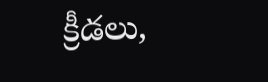క్రీడలు,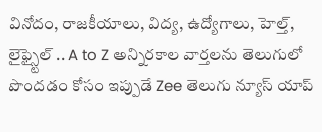వినోదం, రాజకీయాలు, విద్య, ఉద్యోగాలు, హెల్త్, లైఫ్స్టైల్ .. A to Z అన్నిరకాల వార్తలను తెలుగులో పొందడం కోసం ఇప్పుడే Zee తెలుగు న్యూస్ యాప్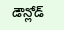డౌన్లోడ్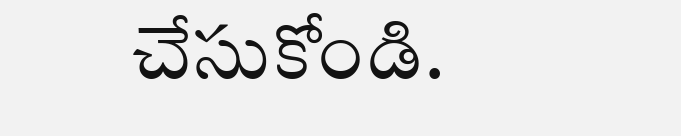చేసుకోండి.